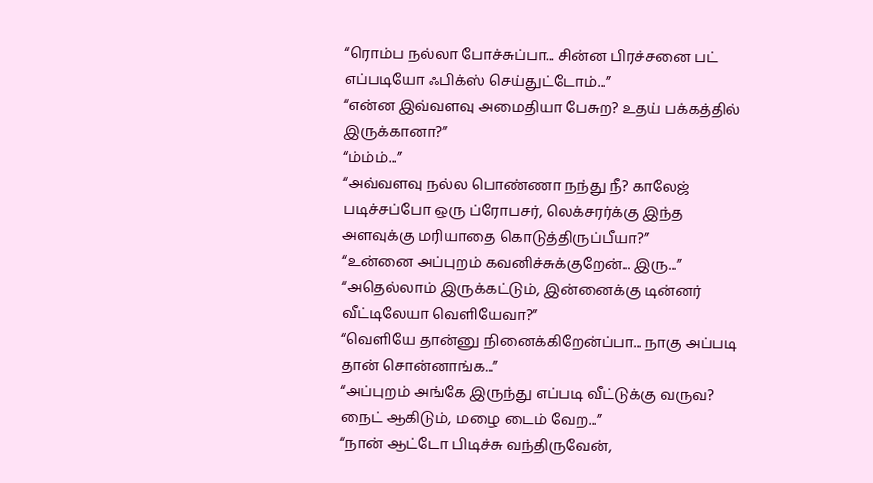“ரொம்ப நல்லா போச்சுப்பா... சின்ன பிரச்சனை பட் எப்படியோ ஃபிக்ஸ் செய்துட்டோம்...”
“என்ன இவ்வளவு அமைதியா பேசுற? உதய் பக்கத்தில் இருக்கானா?”
“ம்ம்ம்...”
“அவ்வளவு நல்ல பொண்ணா நந்து நீ? காலேஜ் படிச்சப்போ ஒரு ப்ரோபசர், லெக்சரர்க்கு இந்த அளவுக்கு மரியாதை கொடுத்திருப்பீயா?”
“உன்னை அப்புறம் கவனிச்சுக்குறேன்... இரு...”
“அதெல்லாம் இருக்கட்டும், இன்னைக்கு டின்னர் வீட்டிலேயா வெளியேவா?”
“வெளியே தான்னு நினைக்கிறேன்ப்பா... நாகு அப்படி தான் சொன்னாங்க...”
“அப்புறம் அங்கே இருந்து எப்படி வீட்டுக்கு வருவ? நைட் ஆகிடும், மழை டைம் வேற...”
“நான் ஆட்டோ பிடிச்சு வந்திருவேன்,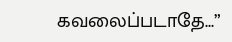கவலைப்படாதே...”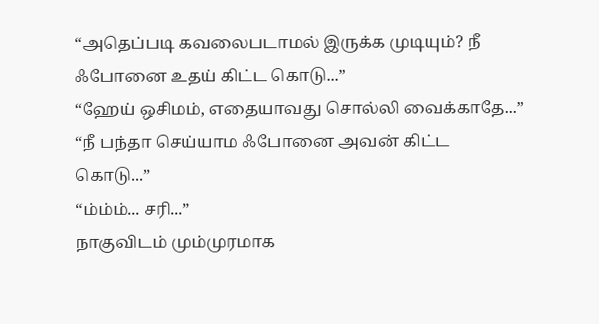“அதெப்படி கவலைபடாமல் இருக்க முடியும்? நீ ஃபோனை உதய் கிட்ட கொடு...”
“ஹேய் ஒசிமம், எதையாவது சொல்லி வைக்காதே...”
“நீ பந்தா செய்யாம ஃபோனை அவன் கிட்ட கொடு...”
“ம்ம்ம்... சரி...”
நாகுவிடம் மும்முரமாக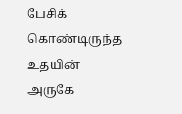பேசிக் கொண்டிருந்த உதயின் அருகே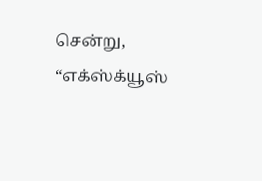சென்று, “எக்ஸ்க்யூஸ்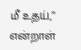மீ உதய்,” என்றாள்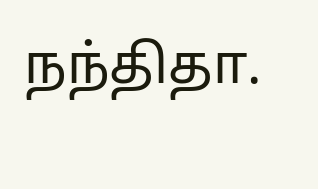நந்திதா.